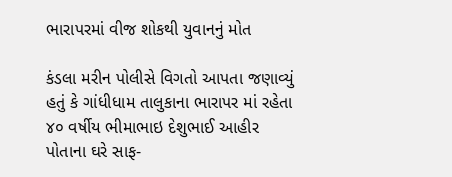ભારાપરમાં વીજ શોકથી યુવાનનું મોત

કંડલા મરીન પોલીસે વિગતો આપતા જણાવ્યું હતું કે ગાંધીધામ તાલુકાના ભારાપર માં રહેતા ૪૦ વર્ષીય ભીમાભાઇ દેશુભાઈ આહીર પોતાના ઘરે સાફ-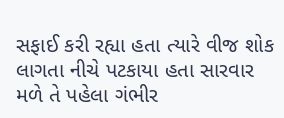સફાઈ કરી રહ્યા હતા ત્યારે વીજ શોક લાગતા નીચે પટકાયા હતા સારવાર મળે તે પહેલા ગંભીર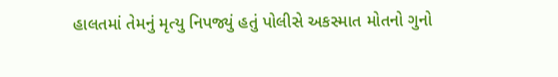હાલતમાં તેમનું મૃત્યુ નિપજ્યું હતું પોલીસે અકસ્માત મોતનો ગુનો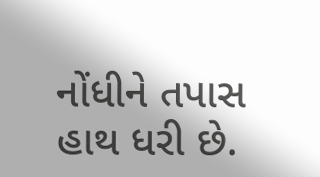નોંધીને તપાસ હાથ ધરી છે.